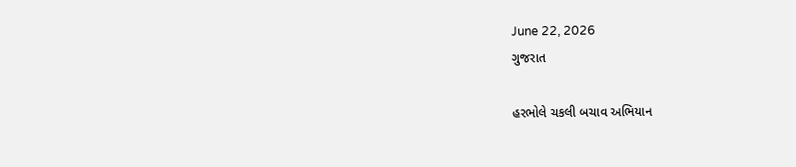June 22, 2026
ગુજરાત

હરભોલે ચકલી બચાવ અભિયાન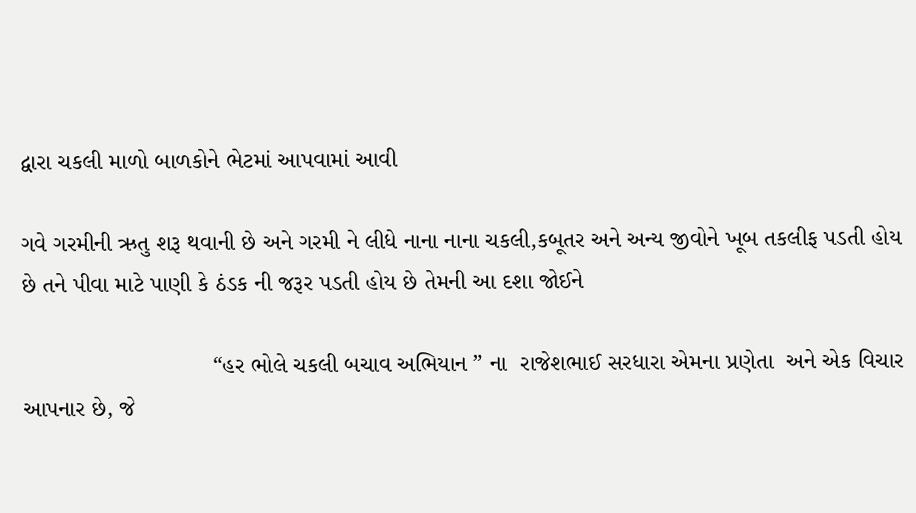દ્વારા ચકલી માળો બાળકોને ભેટમાં આપવામાં આવી

ગવે ગરમીની ઋતુ શરૂ થવાની છે અને ગરમી ને લીધે નાના નાના ચકલી,કબૂતર અને અન્ય જીવોને ખૂબ તકલીફ પડતી હોય છે તને પીવા માટે પાણી કે ઠંડક ની જરૂર પડતી હોય છે તેમની આ દશા જોઈને

                             “હર ભોલે ચકલી બચાવ અભિયાન ” ના  રાજેશભાઈ સરધારા એમના પ્રણેતા  અને એક વિચાર આપનાર છે, જે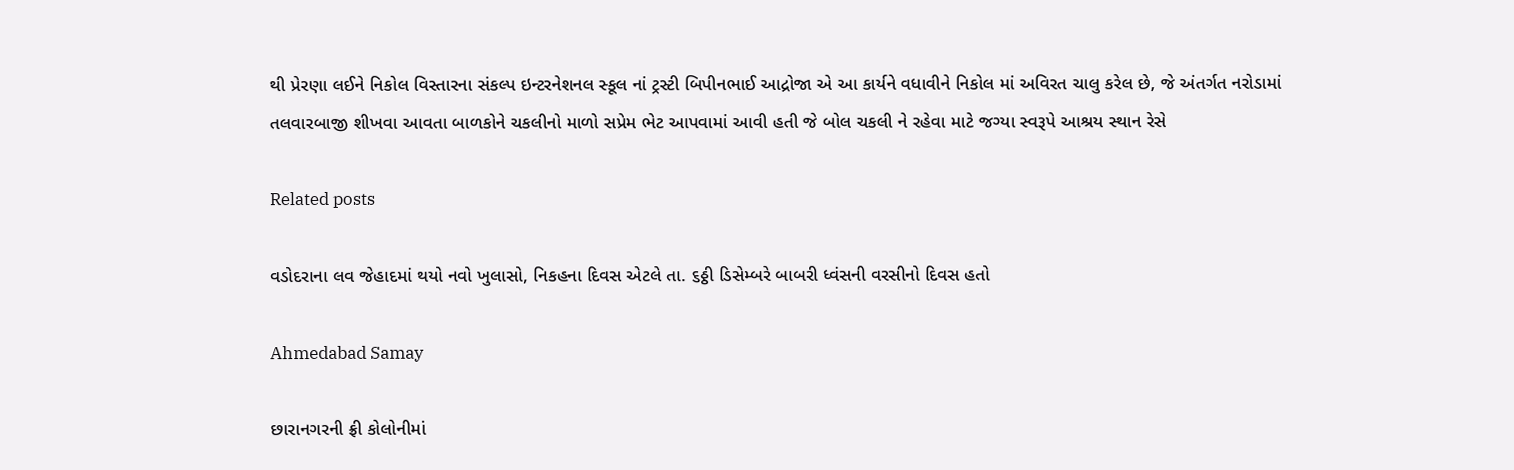થી પ્રેરણા લઈને નિકોલ વિસ્તારના સંકલ્પ ઇન્ટરનેશનલ સ્કૂલ નાં ટ્રસ્ટી બિપીનભાઈ આદ્રોજા એ આ કાર્યને વધાવીને નિકોલ માં અવિરત ચાલુ કરેલ છે, જે અંતર્ગત નરોડામાં તલવારબાજી શીખવા આવતા બાળકોને ચકલીનો માળો સપ્રેમ ભેટ આપવામાં આવી હતી જે બોલ ચકલી ને રહેવા માટે જગ્યા સ્વરૂપે આશ્રય સ્થાન રેસે

Related posts

વડોદરાના લવ જેહાદમાં થયો નવો ખુલાસો, નિકહના દિવસ એટલે તા. ૬ઠ્ઠી ડિસેમ્બરે બાબરી ધ્વંસની વરસીનો દિવસ હતો

Ahmedabad Samay

છારાનગરની ફ્રી કોલોનીમાં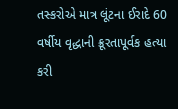તસ્કરોએ માત્ર લૂંટના ઈરાદે 60 વર્ષીય વૃદ્ધાની ક્રૂરતાપૂર્વક હત્યા કરી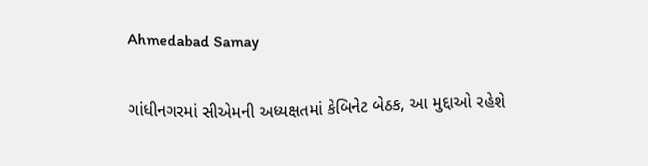Ahmedabad Samay

ગાંધીનગરમાં સીએમની અધ્યક્ષતમાં કેબિનેટ બેઠક, આ મુદ્દાઓ રહેશે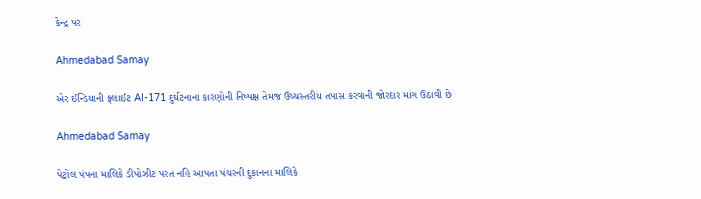કેન્દ્ર પર

Ahmedabad Samay

એર ઈન્ડિયાની ફ્લાઈટ AI-171 દુર્ઘટનાના કારણોની નિષ્પક્ષ તેમજ ઉચ્ચસ્તરીય તપાસ કરવાની જોરદાર માંગ ઉઠાવી છે

Ahmedabad Samay

પેટ્રોલ પંપના માલિકે ડીપોઝીટ પરત નહિ આપતા પંચરની દુકાનના માલિકે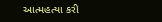આત્મહત્યા કરી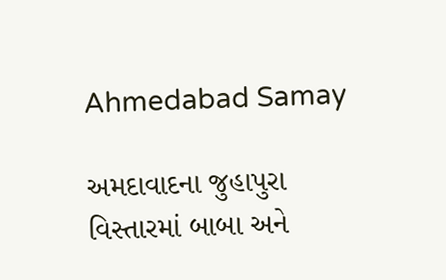Ahmedabad Samay

અમદાવાદના જુહાપુરા વિસ્તારમાં બાબા અને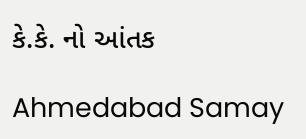કે.કે. નો આંતક

Ahmedabad Samay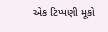એક ટિપ્પણી મૂકો